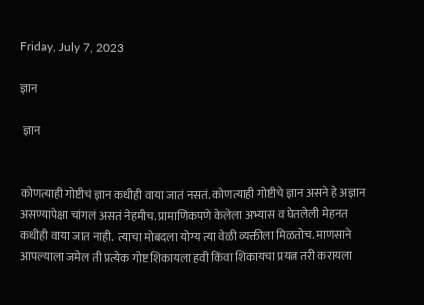Friday, July 7, 2023

ज्ञान

 ज्ञान


कोणत्याही गोष्टीचं ज्ञान कधीही वाया जातं नसतं. कोणत्याही गोष्टीचे ज्ञान असने हे अज्ञान असण्यापेक्षा चांगलं असतं नेहमीच. प्रामाणिकपणे केलेला अभ्यास व घेतलेली मेहनत कधीही वाया जात नाही.  त्याचा मोबदला योग्य त्या वेळी व्यक्तीला मिळतोच. माणसाने आपल्याला जमेल ती प्रत्येक गोष्ट शिकायला हवी किंवा शिकायचा प्रयत्न तरी करायला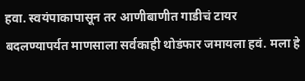हवा. स्वयंपाकापासून तर आणीबाणीत गाडीचं टायर बदलण्यापर्यत माणसाला सर्वकाही थोडंफार जमायला हवं. मला हे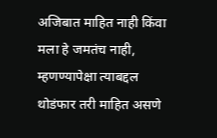अजिबात माहित नाही किंवा मला हे जमतंच नाही, म्हणण्यापेक्षा त्याबद्दल थोडंफार तरी माहित असणे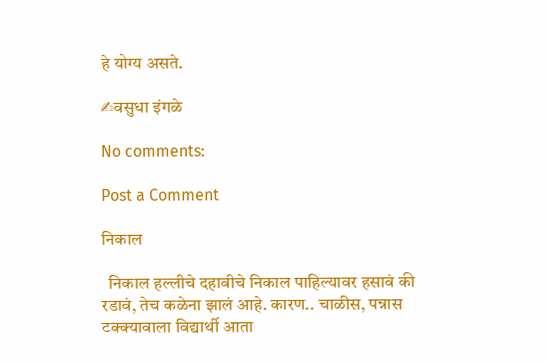हे योग्य असते.

✍वसुधा इंगळे

No comments:

Post a Comment

निकाल

  निकाल हल्लीचे दहावीचे निकाल पाहिल्यावर हसावं की रडावं, तेच कळेना झालं आहे. कारण.. चाळीस, पन्नास टक्क्यावाला विद्यार्थी आता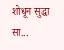शोधून सुद्धा सा...